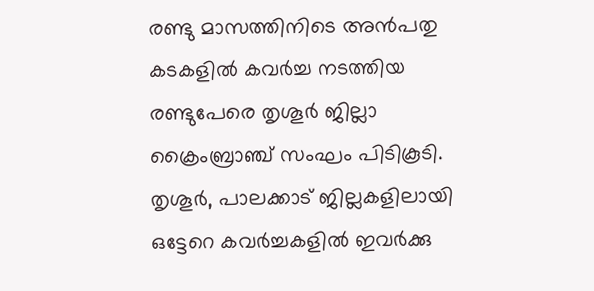രണ്ടു മാസത്തിനിടെ അന്‍പതു കടകളില്‍ കവര്‍ച്ച നടത്തിയ രണ്ടുപേരെ തൃശൂര്‍ ജില്ലാ ക്രൈംബ്രാഞ്ച് സംഘം പിടികൂടി. തൃശൂര്‍, പാലക്കാട് ജില്ലകളിലായി ഒട്ടേറെ കവര്‍ച്ചകളില്‍ ഇവര്‍ക്കു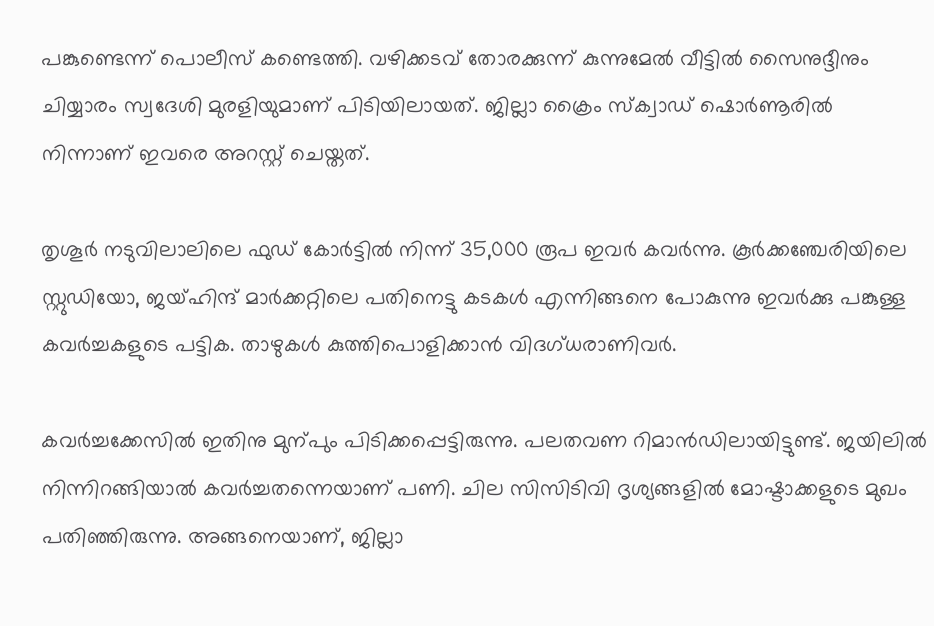പങ്കുണ്ടെന്ന് പൊലീസ് കണ്ടെത്തി. വഴിക്കടവ് തോരക്കുന്ന് കുന്നുമേല്‍ വീട്ടില്‍ സൈനുദ്ദീനും ചിയ്യാരം സ്വദേശി മുരളിയുമാണ് പിടിയിലായത്. ജില്ലാ ക്രൈം സ്ക്വാഡ് ഷൊര്‍ണൂരില്‍ നിന്നാണ് ഇവരെ അറസ്റ്റ് ചെയ്തത്.

തൃശൂര്‍ നടുവിലാലിലെ ഫുഡ് കോര്‍ട്ടില്‍ നിന്ന് 35,000 രൂപ ഇവര്‍ കവര്‍ന്നു. കൂര്‍ക്കഞ്ചേരിയിലെ സ്റ്റുഡിയോ, ജയ്ഹിന്ദ് മാര്‍ക്കറ്റിലെ പതിനെട്ടു കടകള്‍ എന്നിങ്ങനെ പോകുന്നു ഇവര്‍ക്കു പങ്കുള്ള കവര്‍ച്ചകളുടെ പട്ടിക. താഴുകള്‍ കുത്തിപൊളിക്കാന്‍ വിദഗ്ധരാണിവര്‍.

കവര്‍ച്ചക്കേസില്‍ ഇതിനു മുന്പും പിടിക്കപ്പെട്ടിരുന്നു. പലതവണ റിമാന്‍ഡിലായിട്ടുണ്ട്. ജയിലില്‍ നിന്നിറങ്ങിയാല്‍ കവര്‍ച്ചതന്നെയാണ് പണി. ചില സിസിടിവി ദൃശ്യങ്ങളില്‍ മോഷ്ടാക്കളുടെ മുഖം പതിഞ്ഞിരുന്നു. അങ്ങനെയാണ്, ജില്ലാ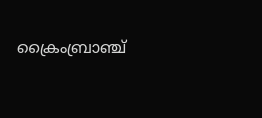ക്രൈംബ്രാഞ്ച്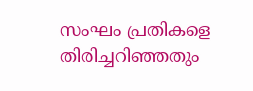സംഘം പ്രതികളെ തിരിച്ചറിഞ്ഞതും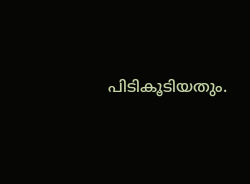പിടികൂടിയതും.